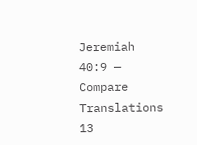Jeremiah 40:9 — Compare Translations
13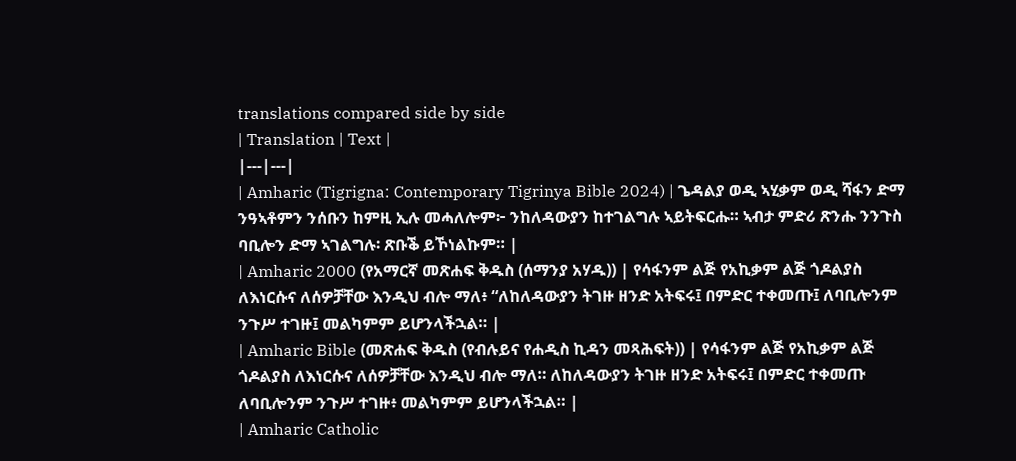translations compared side by side
| Translation | Text |
|---|---|
| Amharic (Tigrigna: Contemporary Tigrinya Bible 2024) | ጌዳልያ ወዲ ኣሂቃም ወዲ ሻፋን ድማ ንዓኣቶምን ንሰቡን ከምዚ ኢሉ መሓለሎም፦ ንከለዳውያን ከተገልግሉ ኣይትፍርሑ። ኣብታ ምድሪ ጽንሑ ንንጉስ ባቢሎን ድማ ኣገልግሉ፡ ጽቡቕ ይኾነልኩም። |
| Amharic 2000 (የአማርኛ መጽሐፍ ቅዱስ (ሰማንያ አሃዱ)) | የሳፋንም ልጅ የአኪቃም ልጅ ጎዶልያስ ለእነርሱና ለሰዎቻቸው እንዲህ ብሎ ማለ፥ “ለከለዳውያን ትገዙ ዘንድ አትፍሩ፤ በምድር ተቀመጡ፤ ለባቢሎንም ንጉሥ ተገዙ፤ መልካምም ይሆንላችኋል። |
| Amharic Bible (መጽሐፍ ቅዱስ (የብሉይና የሐዲስ ኪዳን መጻሕፍት)) | የሳፋንም ልጅ የአኪቃም ልጅ ጎዶልያስ ለእነርሱና ለሰዎቻቸው እንዲህ ብሎ ማለ። ለከለዳውያን ትገዙ ዘንድ አትፍሩ፤ በምድር ተቀመጡ ለባቢሎንም ንጉሥ ተገዙ፥ መልካምም ይሆንላችኋል። |
| Amharic Catholic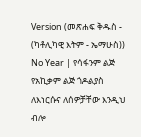Version (መጽሐፍ ቅዱስ - (ካቶሊካዊ እትም - ኤማሁስ)) No Year | የሳፋንም ልጅ የአኪቃም ልጅ ጎዶልያስ ለእነርሱና ለሰዎቻቸው እንዲህ ብሎ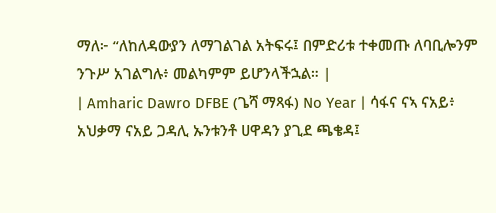ማለ፦ “ለከለዳውያን ለማገልገል አትፍሩ፤ በምድሪቱ ተቀመጡ ለባቢሎንም ንጉሥ አገልግሉ፥ መልካምም ይሆንላችኋል። |
| Amharic Dawro DFBE (ጌሻ ማጻፋ) No Year | ሳፋና ናኣ ናአይ፥ አህቃማ ናአይ ጋዳሊ ኡንቱንቶ ሀዋዳን ያጊደ ጫቄዳ፤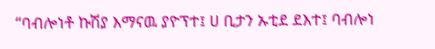“ባብሎነቶ ኩሽያ እማናዉ ያዮፕተ፤ ሀ ቢታን ኡቲደ ደእተ፤ ባብሎነ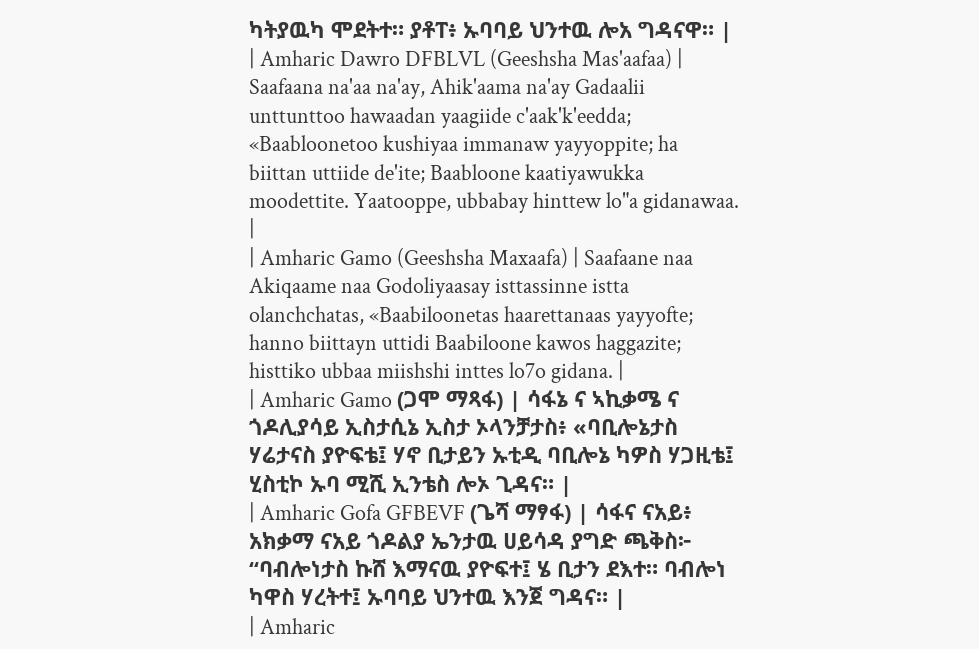ካትያዉካ ሞደትተ። ያቶፐ፥ ኡባባይ ህንተዉ ሎአ ግዳናዋ። |
| Amharic Dawro DFBLVL (Geeshsha Mas'aafaa) | Saafaana na'aa na'ay, Ahik'aama na'ay Gadaalii unttunttoo hawaadan yaagiide c'aak'k'eedda; «Baabloonetoo kushiyaa immanaw yayyoppite; ha biittan uttiide de'ite; Baabloone kaatiyawukka moodettite. Yaatooppe, ubbabay hinttew lo"a gidanawaa. |
| Amharic Gamo (Geeshsha Maxaafa) | Saafaane naa Akiqaame naa Godoliyaasay isttassinne istta olanchchatas, «Baabiloonetas haarettanaas yayyofte; hanno biittayn uttidi Baabiloone kawos haggazite; histtiko ubbaa miishshi inttes lo7o gidana. |
| Amharic Gamo (ጋሞ ማጻፋ) | ሳፋኔ ና ኣኪቃሜ ና ጎዶሊያሳይ ኢስታሲኔ ኢስታ ኦላንቻታስ፥ «ባቢሎኔታስ ሃሬታናስ ያዮፍቴ፤ ሃኖ ቢታይን ኡቲዲ ባቢሎኔ ካዎስ ሃጋዚቴ፤ ሂስቲኮ ኡባ ሚሺ ኢንቴስ ሎኦ ጊዳና። |
| Amharic Gofa GFBEVF (ጌሻ ማፃፋ) | ሳፋና ናአይ፥ አክቃማ ናአይ ጎዶልያ ኤንታዉ ሀይሳዳ ያግድ ጫቅስ፦ “ባብሎነታስ ኩሸ እማናዉ ያዮፍተ፤ ሄ ቢታን ደእተ። ባብሎነ ካዋስ ሃረትተ፤ ኡባባይ ህንተዉ እንጀ ግዳና። |
| Amharic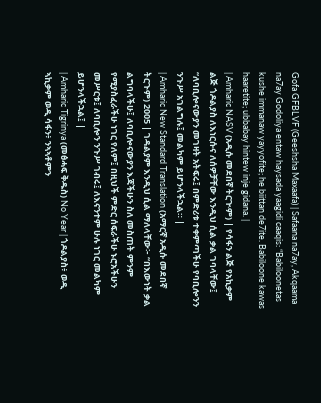Gofa GFBLVF (Geeshsha Maxaafa) | Safaana na7ay, Akqaama na7ay Godoliya entaw haysada yaagidi caaqis: “Babiloonetas kushe immanaw yayyofite; he biittan de7ite. Babiloone kawas haaretite; ubbabay hintew inje gidana. |
| Amharic NASV (አዲሱ መደበኛ ትርጒም) | የሳፋን ልጅ የአኪቃም ልጅ ጎዶልያስ ለእነርሱና ለሰዎቻቸው እንዲህ ሲል ቃል ገባላቸው፤ “ለባቢሎናውያን መገዛት አትፍሩ፤ በምድሪቱ ተቀምጣችሁ የባቢሎንን ንጉሥ አገልግሉ፤ መልካም ይሆንላችኋል። |
| Amharic New Standard Translation (አማርኛ አዲሱ መደበኛ ትርጉም) 2005 | ገዳልያም እንዲህ ሲል ማለላቸው፦ “በእውነት ቃል ልግባላችሁ፤ ለባቢሎናውያን እጃችሁን ስለ መስጠት ምንም የሚያስፈራችሁ ነገር የለም፤ በዚህች ምድር ሰፍራችሁ ኑሮአችሁን መሥርቱ፤ ለባቢሎን ንጉሥ ገብሩ፤ ለእናንተም ሁሉ ነገር መልካም ይሆንላችኋል፤ |
| Amharic Tigrinya (መፅሓፍ ቅዱስ) No Year | ጎዶልያስ፥ ወዲ ኣኪቃም ወዲ ሳፋን፥ ንኣኣቶምን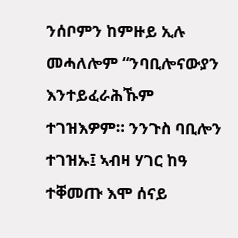ንሰቦምን ከምዙይ ኢሉ መሓለሎም “ንባቢሎናውያን እንተይፈራሕኹም ተገዝእዎም። ንንጉስ ባቢሎን ተገዝኡ፤ ኣብዛ ሃገር ከዓ ተቐመጡ እሞ ሰናይ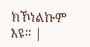ክኾነልኩም እዩ። |